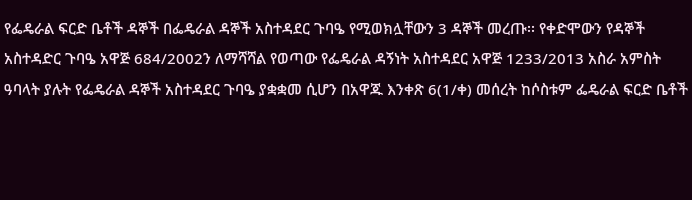የፌዴራል ፍርድ ቤቶች ዳኞች በፌዴራል ዳኞች አስተዳደር ጉባዔ የሚወክሏቸውን 3 ዳኞች መረጡ፡፡ የቀድሞውን የዳኞች አስተዳድር ጉባዔ አዋጅ 684/2002ን ለማሻሻል የወጣው የፌዴራል ዳኝነት አስተዳደር አዋጅ 1233/2013 አስራ አምስት ዓባላት ያሉት የፌዴራል ዳኞች አስተዳደር ጉባዔ ያቋቋመ ሲሆን በአዋጁ እንቀጽ 6(1/ቀ) መሰረት ከሶስቱም ፌዴራል ፍርድ ቤቶች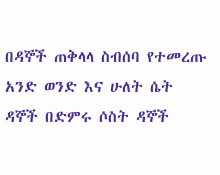በዳኞች ጠቅላላ ስብሰባ የተመረጡ አንድ ወንድ እና ሁለት ሴት ዳኞች በድምሩ ሶስት ዳኞች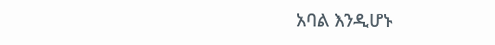አባል እንዲሆኑ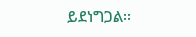ይደነግጋል፡፡